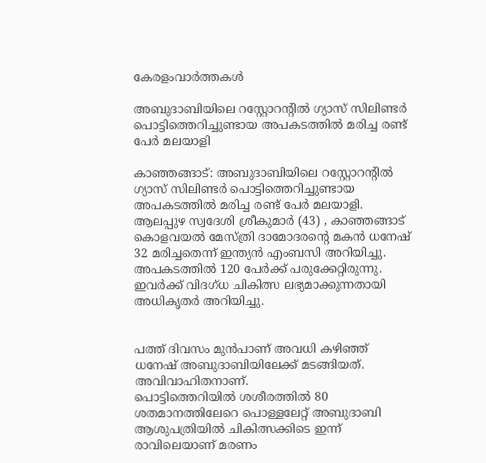കേരളംവാര്‍ത്തകള്‍

അബുദാബിയിലെ റസ്റ്റോറന്റിൽ ഗ്യാസ് സിലിണ്ടർ പൊട്ടിത്തെറിച്ചുണ്ടായ അപകടത്തിൽ മരിച്ച രണ്ട് പേർ മലയാളി

കാഞ്ഞങ്ങാട്: അബുദാബിയിലെ റസ്റ്റോറന്റിൽ ഗ്യാസ് സിലിണ്ടർ പൊട്ടിത്തെറിച്ചുണ്ടായ അപകടത്തിൽ മരിച്ച രണ്ട് പേർ മലയാളി. ആലപ്പുഴ സ്വദേശി ശ്രീകുമാർ (43) , കാഞ്ഞങ്ങാട് കൊളവയൽ മേസ്ത്രി ദാമോദരൻ്റെ മകൻ ധനേഷ് 32 മരിച്ചതെന്ന് ഇന്ത്യൻ എംബസി അറിയിച്ചു. അപകടത്തിൽ 120 പേർക്ക് പരുക്കേറ്റിരുന്നു. ഇവർക്ക് വിദഗ്ധ ചികിത്സ ലഭ്യമാക്കുന്നതായി അധികൃതർ അറിയിച്ചു.


പത്ത് ദിവസം മുൻപാണ് അവധി കഴിഞ്ഞ് ധനേഷ് അബുദാബിയിലേക്ക് മടങ്ങിയത്. അവിവാഹിതനാണ്.
പൊട്ടിത്തെറിയിൽ ശശീരത്തിൽ 80 ശതമാനത്തിലേറെ പൊള്ളലേറ്റ് അബുദാബി ആശുപത്രിയിൽ ചികിത്സക്കിടെ ഇന്ന് രാവിലെയാണ് മരണം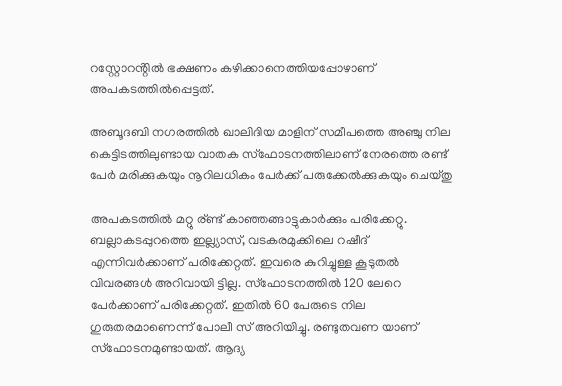റസ്റ്റോറൻ്റിൽ ഭക്ഷണം കഴിക്കാനെത്തിയപ്പോഴാണ് അപകടത്തിൽപ്പെട്ടത്.

അബൂദബി നഗരത്തില്‍ ഖാലിദിയ മാളിന് സമീപത്തെ അഞ്ചു നില കെട്ടിടത്തിലുണ്ടായ വാതക സ്‌ഫോടനത്തിലാണ് നേരത്തെ രണ്ട് പേര്‍ മരിക്കുകയും നൂറിലധികം പേര്‍ക്ക് പരുക്കേല്‍ക്കുകയും ചെയ്തു

അപകടത്തിൽ മറ്റു ര്ണ്ട് കാഞ്ഞങ്ങാട്ടുകാർക്കും പരിക്കേറ്റു. ബല്ലാകടപ്പുറത്തെ ഇല്ല്യാസ്, വടകരമുക്കിലെ റഷീദ് എന്നിവർക്കാണ് പരിക്കേറ്റത്. ഇവരെ കുറിച്ചുള്ള കൂടുതൽ വിവരങ്ങൾ അറിവായി ട്ടില്ല. സ്ഫോടനത്തിൽ 120 ലേറെ പേർക്കാണ് പരിക്കേറ്റത്. ഇതിൽ 60 പേരുടെ നില ഗുരുതരമാണെന്ന് പോലീ സ് അറിയിച്ചു. രണ്ടുതവണ യാണ് സ്ഫോടനമുണ്ടായത്. ആദ്യ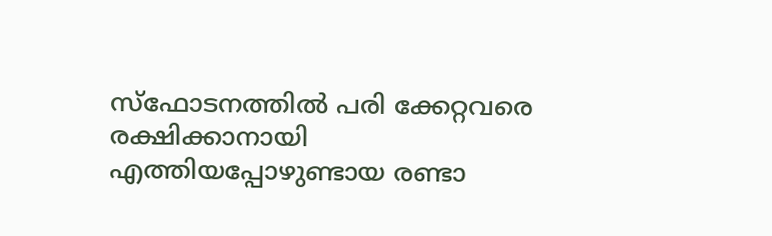സ്ഫോടനത്തിൽ പരി ക്കേറ്റവരെ രക്ഷിക്കാനായി എത്തിയപ്പോഴുണ്ടായ രണ്ടാ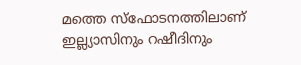മത്തെ സ്ഫോടനത്തിലാണ് ഇല്ല്യാസിനും റഷീദിനും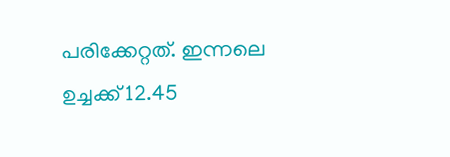പരിക്കേറ്റത്. ഇന്നലെ ഉച്ചക്ക് 12.45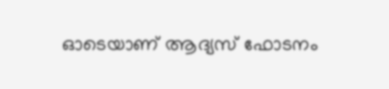ഓടെയാണ് ആദ്യസ് ഫോടനം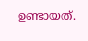ഉണ്ടായത്.